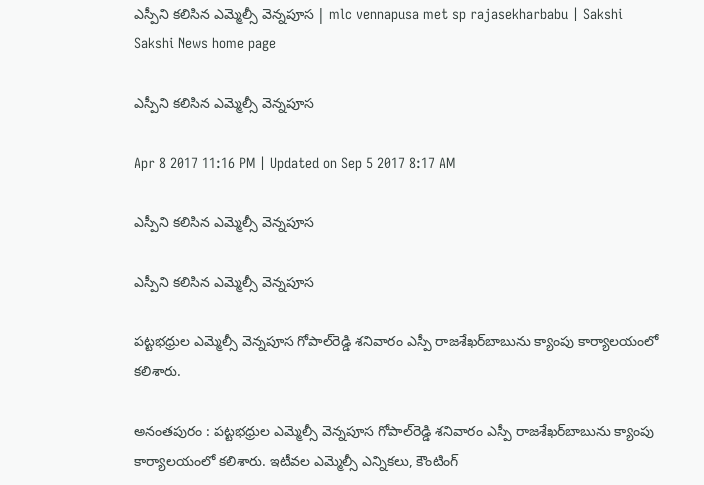ఎస్పీని కలిసిన ఎమ్మెల్సీ వెన్నపూస | mlc vennapusa met sp rajasekharbabu | Sakshi
Sakshi News home page

ఎస్పీని కలిసిన ఎమ్మెల్సీ వెన్నపూస

Apr 8 2017 11:16 PM | Updated on Sep 5 2017 8:17 AM

ఎస్పీని కలిసిన ఎమ్మెల్సీ వెన్నపూస

ఎస్పీని కలిసిన ఎమ్మెల్సీ వెన్నపూస

పట్టభధ్రుల ఎమ్మెల్సీ వెన్నపూస గోపాల్‌రెడ్డి శనివారం ఎస్పీ రాజశేఖర్‌బాబును క్యాంపు కార్యాలయంలో కలిశారు.

అనంతపురం : పట్టభధ్రుల ఎమ్మెల్సీ వెన్నపూస గోపాల్‌రెడ్డి శనివారం ఎస్పీ రాజశేఖర్‌బాబును క్యాంపు కార్యాలయంలో కలిశారు. ఇటీవల ఎమ్మెల్సీ ఎన్నికలు, కౌంటింగ్‌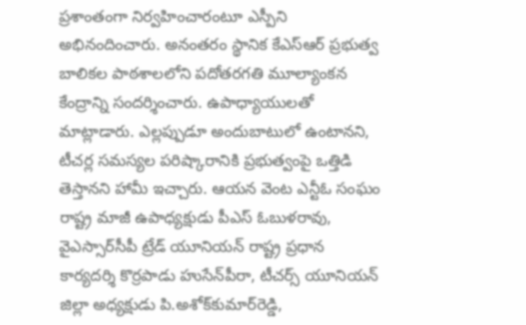ప్రశాంతంగా నిర్వహించారంటూ ఎస్పీని అభినందించారు. అనంతరం స్థానిక కేఎస్‌ఆర్‌ ప్రభుత్వ బాలికల పాఠశాలలోని పదోతరగతి మూల్యాంకన కేంద్రాన్ని సందర్శించారు. ఉపాధ్యాయులతో మాట్లాడారు. ఎల్లప్పుడూ అందుబాటులో ఉంటానని, టీచర్ల సమస్యల పరిష్కారానికి ప్రభుత్వంపై ఒత్తిడి తెస్తానని హామీ ఇచ్చారు. ఆయన వెంట ఎన్టీఓ సంఘం రాష్ట్ర మాజీ ఉపాధ్యక్షుడు పీఎస్‌ ఓబుళరావు, వైఎస్సార్‌సీపీ ట్రేడ్‌ యూనియన్‌ రాష్ట్ర ప్రధాన కార్యదర్శి కొర్రపాడు హుసేన్‌పీరా, టీచర్స్‌ యూనియన్‌ జిల్లా అధ్యక్షుడు పి.అశోక్‌కుమార్‌రెడ్డి,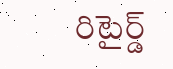రిటైర్డ్‌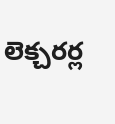లెక్చరర్ల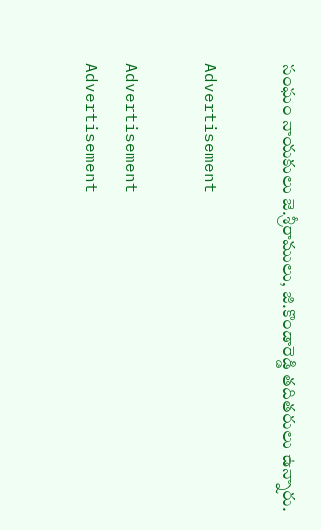సంఘం నాయకులు జె.శ్రీరాములు, జి.కొండారెడ్డి తదితరులు ఉన్నారు.

Advertisement

Advertisement
Advertisement